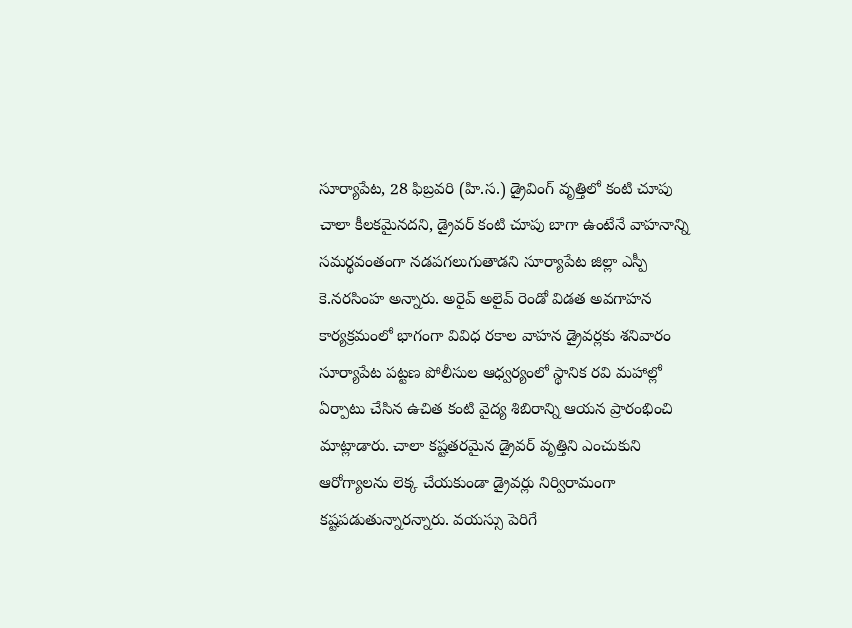సూర్యాపేట, 28 ఫిబ్రవరి (హి.స.) డ్రైవింగ్ వృత్తిలో కంటి చూపు చాలా కీలకమైనదని, డ్రైవర్ కంటి చూపు బాగా ఉంటేనే వాహనాన్ని సమర్థవంతంగా నడపగలుగుతాడని సూర్యాపేట జిల్లా ఎస్పీ కె.నరసింహ అన్నారు. అరైవ్ అలైవ్ రెండో విడత అవగాహన కార్యక్రమంలో భాగంగా వివిధ రకాల వాహన డ్రైవర్లకు శనివారం సూర్యాపేట పట్టణ పోలీసుల ఆధ్వర్యంలో స్థానిక రవి మహాల్లో ఏర్పాటు చేసిన ఉచిత కంటి వైద్య శిబిరాన్ని ఆయన ప్రారంభించి మాట్లాడారు. చాలా కష్టతరమైన డ్రైవర్ వృత్తిని ఎంచుకుని ఆరోగ్యాలను లెక్క చేయకుండా డ్రైవర్లు నిర్విరామంగా కష్టపడుతున్నారన్నారు. వయస్సు పెరిగే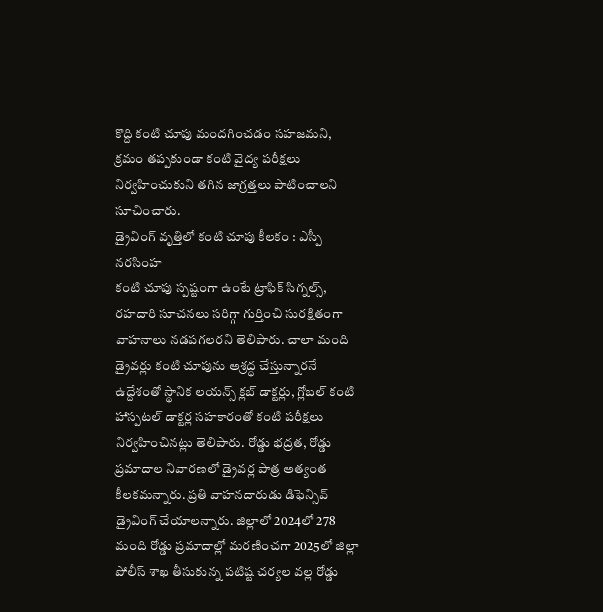కొద్ది కంటి చూపు మందగించడం సహజమని, క్రమం తప్పకుండా కంటి వైద్య పరీక్షలు నిర్వహించుకుని తగిన జాగ్రత్తలు పాటించాలని సూచించారు.
డ్రైవింగ్ వృత్తిలో కంటి చూపు కీలకం : ఎస్పీ నరసింహ
కంటి చూపు స్పష్టంగా ఉంటే ట్రాఫిక్ సిగ్నల్స్, రహదారి సూచనలు సరిగ్గా గుర్తించి సురక్షితంగా వాహనాలు నడపగలరని తెలిపారు. చాలా మంది డ్రైవర్లు కంటి చూపును అశ్రద్ధ చేస్తున్నారనే ఉద్దేశంతో స్థానిక లయన్స్ క్లబ్ డాక్టర్లు, గ్లోబల్ కంటి హాస్పటల్ డాక్టర్ల సహకారంతో కంటి పరీక్షలు నిర్వహించినట్లు తెలిపారు. రోడ్డు భద్రత, రోడ్డు ప్రమాదాల నివారణలో డ్రైవర్ల పాత్ర అత్యంత కీలకమన్నారు. ప్రతి వాహనదారుడు డిఫెన్సివ్ డ్రైవింగ్ చేయాలన్నారు. జిల్లాలో 2024లో 278 మంది రోడ్డు ప్రమాదాల్లో మరణించగా 2025లో జిల్లా పోలీస్ శాఖ తీసుకున్న పటిష్ట చర్యల వల్ల రోడ్డు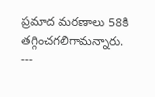ప్రమాద మరణాలు 58కి తగ్గించగలిగామన్నారు.
---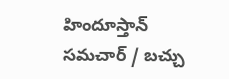హిందూస్తాన్ సమచార్ / బచ్చు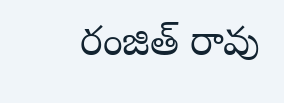రంజిత్ రావు